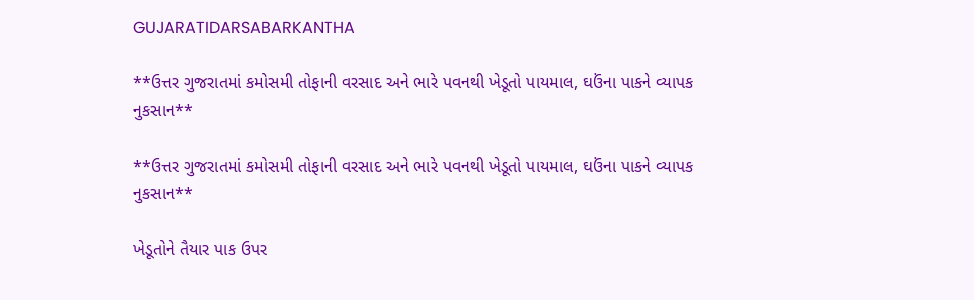GUJARATIDARSABARKANTHA

**ઉત્તર ગુજરાતમાં કમોસમી તોફાની વરસાદ અને ભારે પવનથી ખેડૂતો પાયમાલ, ઘઉંના પાકને વ્યાપક નુકસાન**

**ઉત્તર ગુજરાતમાં કમોસમી તોફાની વરસાદ અને ભારે પવનથી ખેડૂતો પાયમાલ, ઘઉંના પાકને વ્યાપક નુકસાન**

ખેડૂતોને તૈયાર પાક ઉપર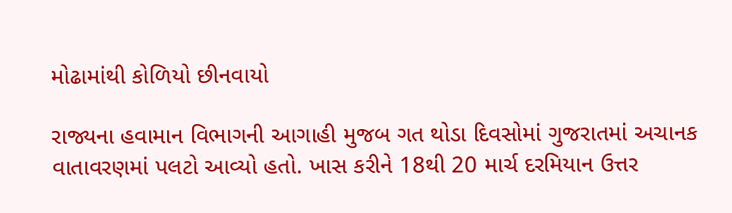મોઢામાંથી કોળિયો છીનવાયો

રાજ્યના હવામાન વિભાગની આગાહી મુજબ ગત થોડા દિવસોમાં ગુજરાતમાં અચાનક વાતાવરણમાં પલટો આવ્યો હતો. ખાસ કરીને 18થી 20 માર્ચ દરમિયાન ઉત્તર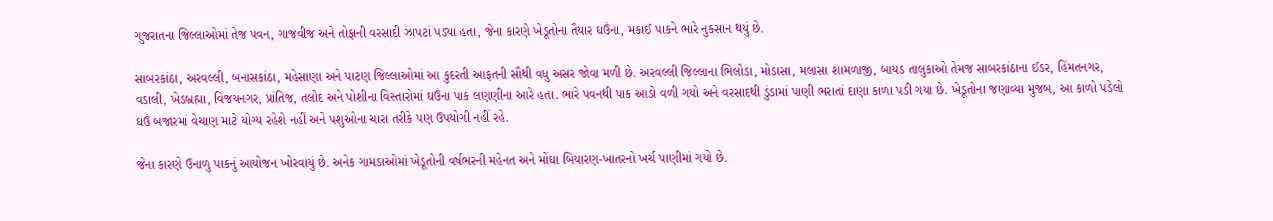ગુજરાતના જિલ્લાઓમાં તેજ પવન, ગાજવીજ અને તોફાની વરસાદી ઝાપટાં પડ્યા હતા, જેના કારણે ખેડૂતોના તૈયાર ઘઉંના, મકાઈ પાકને ભારે નુકસાન થયું છે.

સાબરકાંઠા, અરવલ્લી, બનાસકાંઠા, મહેસાણા અને પાટણ જિલ્લાઓમાં આ કુદરતી આફતની સૌથી વધુ અસર જોવા મળી છે. અરવલ્લી જિલ્લાના ભિલોડા, મોડાસા, મલાસા શામળાજી, બાયડ તાલુકાઓ તેમજ સાબરકાંઠાના ઈડર, હિંમતનગર, વડાલી, ખેડબ્રહ્મા, વિજયનગર, પ્રાંતિજ, તલોદ અને પોશીના વિસ્તારોમાં ઘઉંના પાક લણણીના આરે હતા. ભારે પવનથી પાક આડો વળી ગયો અને વરસાદથી ડુંડામાં પાણી ભરાતાં દાણા કાળા પડી ગયા છે. ખેડૂતોના જણાવ્યા મુજબ, આ કાળો પડેલો ઘઉં બજારમાં વેચાણ માટે યોગ્ય રહેશે નહીં અને પશુઓના ચારા તરીકે પણ ઉપયોગી નહીં રહે.

જેના કારણે ઉનાળુ પાકનું આયોજન ખોરવાયું છે. અનેક ગામડાઓમાં ખેડૂતોની વર્ષભરની મહેનત અને મોંઘા બિયારણ-ખાતરનો ખર્ચ પાણીમાં ગયો છે.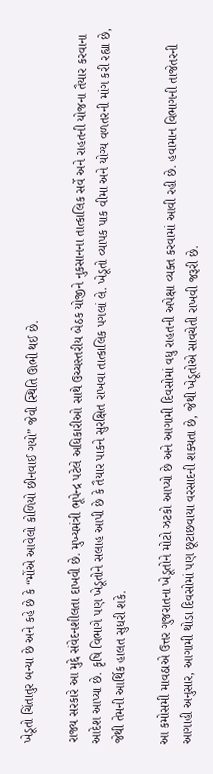ખેડૂતો ચિંતાતુર બન્યા છે અને કહે છે કે “મોંએ આવેલો કોળિયો છીનવાઈ ગયો” જેવી સ્થિતિ ઊભી થઈ છે.

રાજ્ય સરકારે આ મુદ્દે સંવેદનશીલતા દાખવી છે. મુખ્યમંત્રી ભૂપેન્દ્ર પટેલે અધિકારીઓ સાથે ઉચ્ચસ્તરીય બેઠક યોજીને નુકસાનના તાત્કાલિક સર્વે અને રાહતની યોજના તૈયાર કરવાના આદેશ આપ્યા છે. કૃષિ વિભાગે પણ ખેડૂતોને સલાહ આપી છે કે તૈયાર પાકને સુરક્ષિત રાખવા તાત્કાલિક પગલાં લે. ખેડૂતો વ્યાપક પાક વીમા અને યોગ્ય વળતરની માંગ કરી રહ્યા છે, જેથી તેમની આર્થિક હાલત સુધરી શકે.

આ કમોસમી માવઠાએ ઉત્તર ગુજરાતના ખેડૂતોને મોટો ઝટકો આપ્યો છે અને આગામી દિવસોમાં વધુ રાહતની અપેક્ષા વ્યક્ત કરવામાં આવી રહી છે. હવામાન વિભાગની તાજેતરની આગાહી અનુસાર, આગામી થોડા દિવસોમાં પણ છૂટાછવાયા વરસાદની શક્યતા છે, જેથી ખેડૂતોએ સાવચેતી રાખવી જરૂરી છે.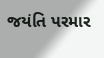જયંતિ પરમાર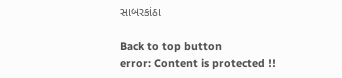સાબરકાંઠા

Back to top button
error: Content is protected !!